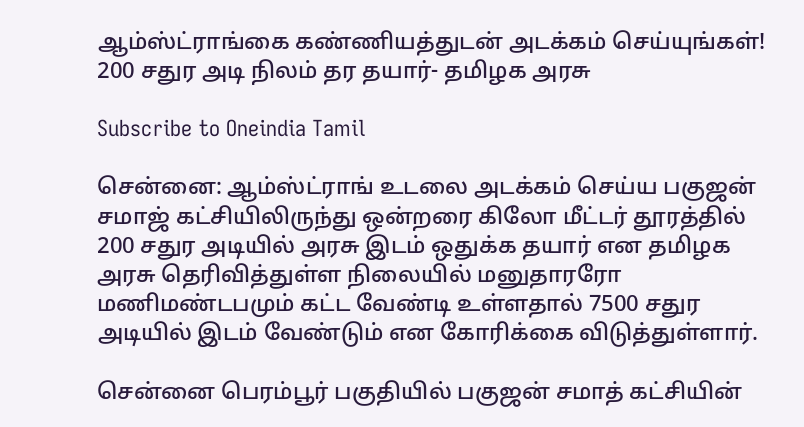ஆம்ஸ்ட்ராங்கை கண்ணியத்துடன் அடக்கம் செய்யுங்கள்! 200 சதுர அடி நிலம் தர தயார்- தமிழக அரசு

Subscribe to Oneindia Tamil

சென்னை: ஆம்ஸ்ட்ராங் உடலை அடக்கம் செய்ய பகுஜன் சமாஜ் கட்சியிலிருந்து ஒன்றரை கிலோ மீட்டர் தூரத்தில் 200 சதுர அடியில் அரசு இடம் ஒதுக்க தயார் என தமிழக அரசு தெரிவித்துள்ள நிலையில் மனுதாரரோ மணிமண்டபமும் கட்ட வேண்டி உள்ளதால் 7500 சதுர அடியில் இடம் வேண்டும் என கோரிக்கை விடுத்துள்ளார்.

சென்னை பெரம்பூர் பகுதியில் பகுஜன் சமாத் கட்சியின்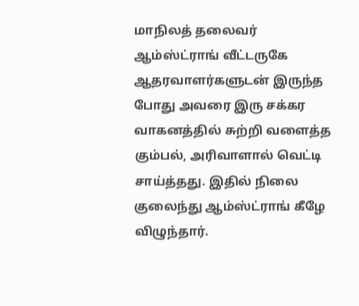மாநிலத் தலைவர் ஆம்ஸ்ட்ராங் வீட்டருகே ஆதரவாளர்களுடன் இருந்த போது அவரை இரு சக்கர வாகனத்தில் சுற்றி வளைத்த கும்பல், அரிவாளால் வெட்டி சாய்த்தது. இதில் நிலை குலைந்து ஆம்ஸ்ட்ராங் கீழே விழுந்தார்.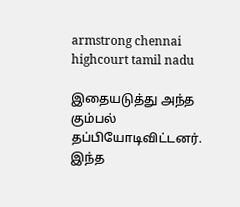armstrong chennai highcourt tamil nadu

இதையடுத்து அந்த கும்பல் தப்பியோடிவிட்டனர். இந்த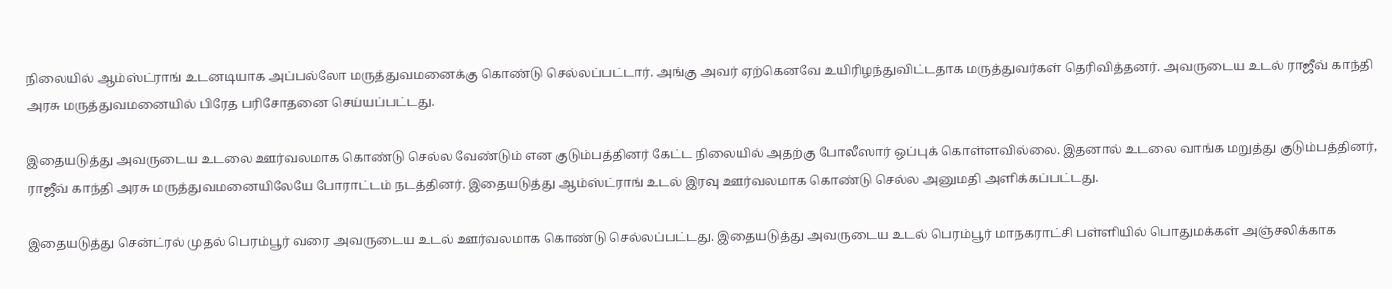நிலையில் ஆம்ஸ்ட்ராங் உடனடியாக அப்பல்லோ மருத்துவமனைக்கு கொண்டு செல்லப்பட்டார். அங்கு அவர் ஏற்கெனவே உயிரிழந்துவிட்டதாக மருத்துவர்கள் தெரிவித்தனர். அவருடைய உடல் ராஜீவ் காந்தி அரசு மருத்துவமனையில் பிரேத பரிசோதனை செய்யப்பட்டது.

இதையடுத்து அவருடைய உடலை ஊர்வலமாக கொண்டு செல்ல வேண்டும் என குடும்பத்தினர் கேட்ட நிலையில் அதற்கு போலீஸார் ஒப்புக் கொள்ளவில்லை. இதனால் உடலை வாங்க மறுத்து குடும்பத்தினர், ராஜீவ் காந்தி அரசு மருத்துவமனையிலேயே போராட்டம் நடத்தினர். இதையடுத்து ஆம்ஸ்ட்ராங் உடல் இரவு ஊர்வலமாக கொண்டு செல்ல அனுமதி அளிக்கப்பட்டது.

இதையடுத்து சென்ட்ரல் முதல் பெரம்பூர் வரை அவருடைய உடல் ஊர்வலமாக கொண்டு செல்லப்பட்டது. இதையடுத்து அவருடைய உடல் பெரம்பூர் மாநகராட்சி பள்ளியில் பொதுமக்கள் அஞ்சலிக்காக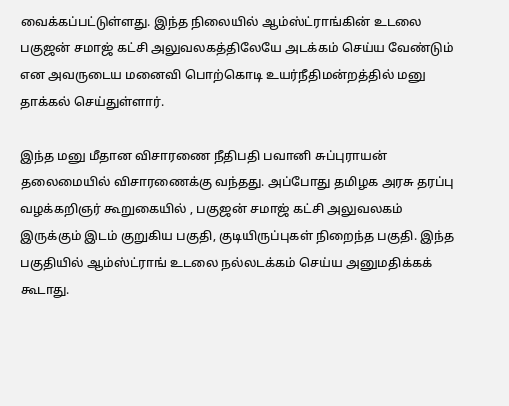வைக்கப்பட்டுள்ளது. இந்த நிலையில் ஆம்ஸ்ட்ராங்கின் உடலை பகுஜன் சமாஜ் கட்சி அலுவலகத்திலேயே அடக்கம் செய்ய வேண்டும் என அவருடைய மனைவி பொற்கொடி உயர்நீதிமன்றத்தில் மனு தாக்கல் செய்துள்ளார்.

இந்த மனு மீதான விசாரணை நீதிபதி பவானி சுப்புராயன் தலைமையில் விசாரணைக்கு வந்தது. அப்போது தமிழக அரசு தரப்பு வழக்கறிஞர் கூறுகையில் , பகுஜன் சமாஜ் கட்சி அலுவலகம் இருக்கும் இடம் குறுகிய பகுதி, குடியிருப்புகள் நிறைந்த பகுதி. இந்த பகுதியில் ஆம்ஸ்ட்ராங் உடலை நல்லடக்கம் செய்ய அனுமதிக்கக் கூடாது.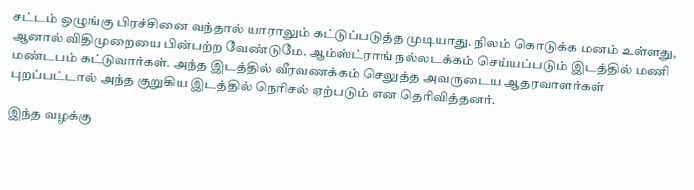சட்டம் ஒழுங்கு பிரச்சினை வந்தால் யாராலும் கட்டுப்படுத்த முடியாது. நிலம் கொடுக்க மனம் உள்ளது, ஆனால் விதிமுறையை பின்பற்ற வேண்டுமே. ஆம்ஸ்ட்ராங் நல்லடக்கம் செய்யப்படும் இடத்தில் மணி மண்டபம் கட்டுவார்கள். அந்த இடத்தில் வீரவணக்கம் செலுத்த அவருடைய ஆதரவாளர்கள் புறப்பட்டால் அந்த குறுகிய இடத்தில் நெரிசல் ஏற்படும் என தெரிவித்தனர்.

இந்த வழக்கு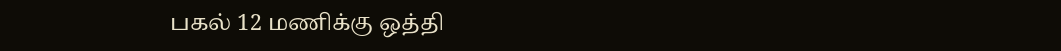பகல் 12 மணிக்கு ஒத்தி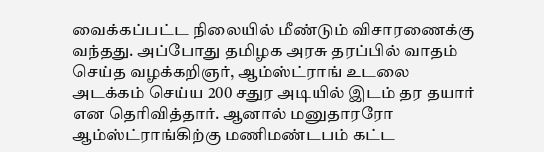வைக்கப்பட்ட நிலையில் மீண்டும் விசாரணைக்கு வந்தது. அப்போது தமிழக அரசு தரப்பில் வாதம் செய்த வழக்கறிஞர், ஆம்ஸ்ட்ராங் உடலை அடக்கம் செய்ய 200 சதுர அடியில் இடம் தர தயார் என தெரிவித்தார். ஆனால் மனுதாரரோ ஆம்ஸ்ட்ராங்கிற்கு மணிமண்டபம் கட்ட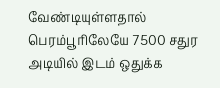வேண்டியுள்ளதால் பெரம்பூரிலேயே 7500 சதுர அடியில் இடம் ஒதுக்க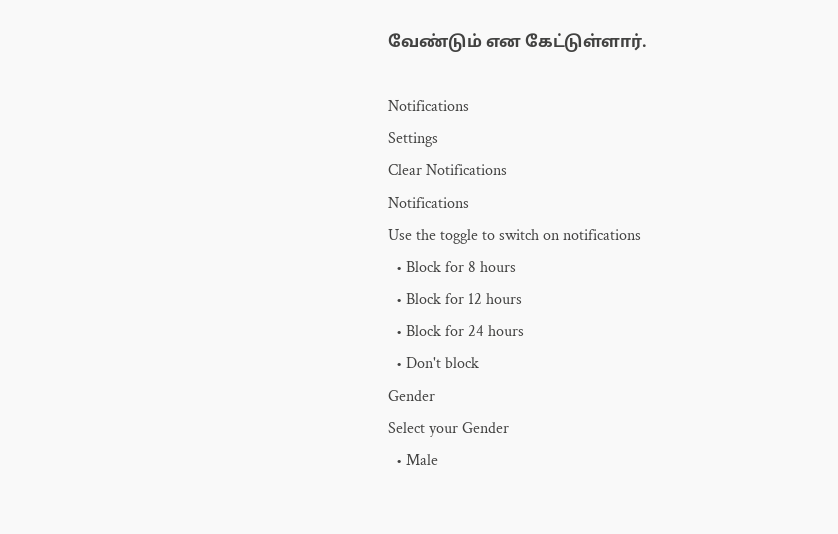வேண்டும் என கேட்டுள்ளார்.

Notifications
Settings
Clear Notifications
Notifications
Use the toggle to switch on notifications
  • Block for 8 hours
  • Block for 12 hours
  • Block for 24 hours
  • Don't block
Gender
Select your Gender
  • Male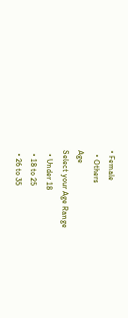• Female
  • Others
Age
Select your Age Range
  • Under 18
  • 18 to 25
  • 26 to 35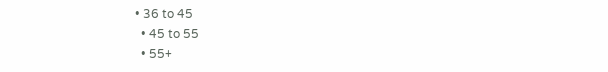• 36 to 45
  • 45 to 55
  • 55+